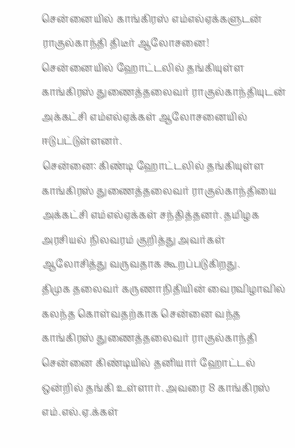சென்னையில் காங்கிரஸ் எம்எல்ஏக்களுடன் ராகுல்காந்தி திடீர் ஆலோசனை!
சென்னையில் ஹோட்டலில் தங்கியுள்ள காங்கிரஸ் துணைத்தலைவர் ராகுல்காந்தியுடன் அக்கட்சி எம்எல்ஏக்கள் ஆலோசனையில் ஈடுபட்டுள்ளனர்.
சென்னை: கிண்டி ஹோட்டலில் தங்கியுள்ள காங்கிரஸ் துணைத்தலைவர் ராகுல்காந்தியை அக்கட்சி எம்எல்ஏக்கள் சந்தித்தனர். தமிழக அரசியல் நிலவரம் குறித்து அவர்கள் ஆலோசித்து வருவதாக கூறப்படுகிறது.
திமுக தலைவர் கருணாநிதியின் வைரவிழாவில் கலந்த கொள்வதற்காக சென்னை வந்த காங்கிரஸ் துணைத்தலைவர் ராகுல்காந்தி சென்னை கிண்டியில் தனியார் ஹோட்டல் ஒன்றில் தங்கி உள்ளார். அவரை 8 காங்கிரஸ் எம்.எல்.ஏ.க்கள்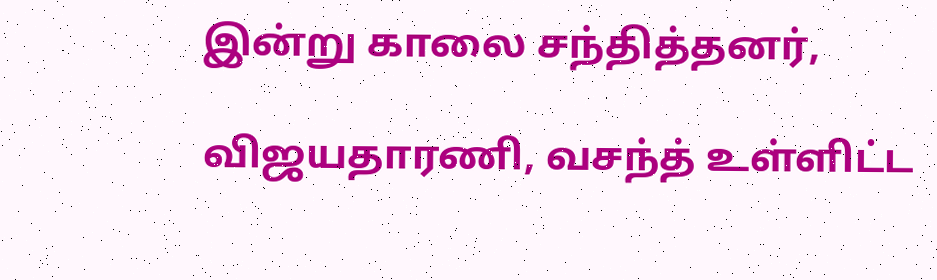இன்று காலை சந்தித்தனர்,

விஜயதாரணி, வசந்த் உள்ளிட்ட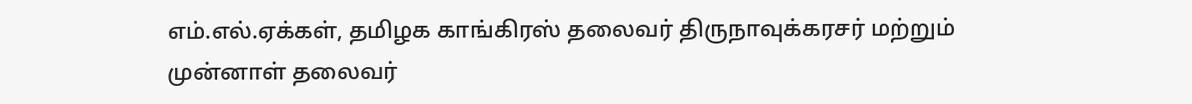எம்.எல்.ஏக்கள், தமிழக காங்கிரஸ் தலைவர் திருநாவுக்கரசர் மற்றும் முன்னாள் தலைவர்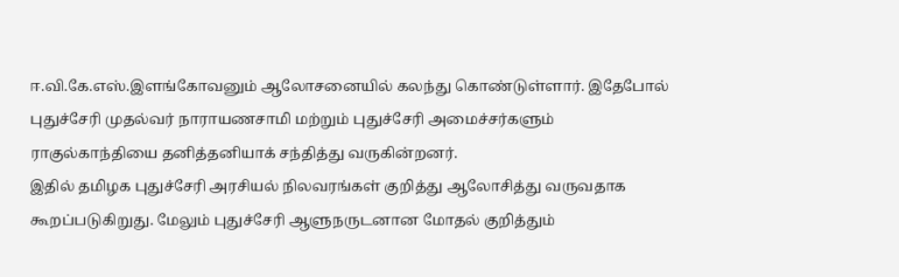ஈ.வி.கே.எஸ்.இளங்கோவனும் ஆலோசனையில் கலந்து கொண்டுள்ளார். இதேபோல் புதுச்சேரி முதல்வர் நாராயணசாமி மற்றும் புதுச்சேரி அமைச்சர்களும் ராகுல்காந்தியை தனித்தனியாக் சந்தித்து வருகின்றனர்.
இதில் தமிழக புதுச்சேரி அரசியல் நிலவரங்கள் குறித்து ஆலோசித்து வருவதாக கூறப்படுகிறுது. மேலும் புதுச்சேரி ஆளுநருடனான மோதல் குறித்தும்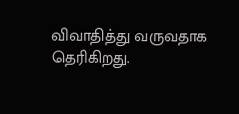விவாதித்து வருவதாக தெரிகிறது.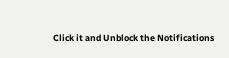Click it and Unblock the Notifications